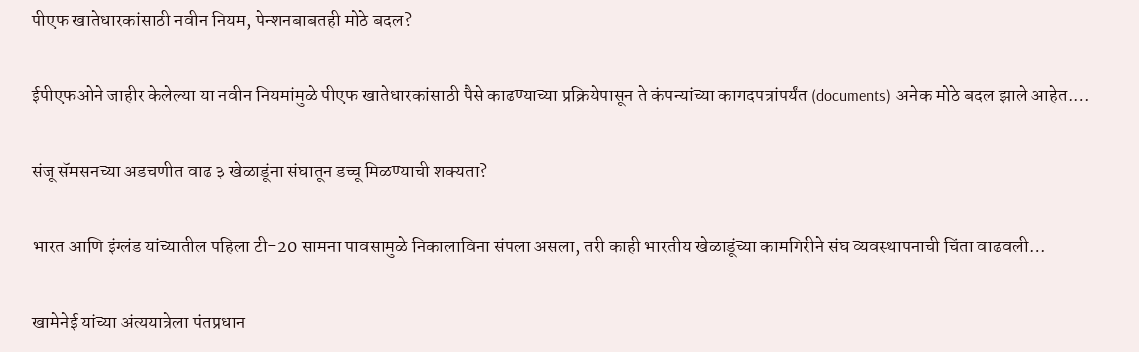पीएफ खातेधारकांसाठी नवीन नियम, पेन्शनबाबतही मोठे बदल?

ईपीएफओने जाहीर केलेल्या या नवीन नियमांमुळे पीएफ खातेधारकांसाठी पैसे काढण्याच्या प्रक्रियेपासून ते कंपन्यांच्या कागदपत्रांपर्यंत (documents) अनेक मोठे बदल झाले आहेत.…

संजू सॅमसनच्या अडचणीत वाढ ३ खेळाडूंना संघातून डच्चू मिळण्याची शक्यता?

भारत आणि इंग्लंड यांच्यातील पहिला टी-20 सामना पावसामुळे निकालाविना संपला असला, तरी काही भारतीय खेळाडूंच्या कामगिरीने संघ व्यवस्थापनाची चिंता वाढवली…

खामेनेई यांच्या अंत्ययात्रेला पंतप्रधान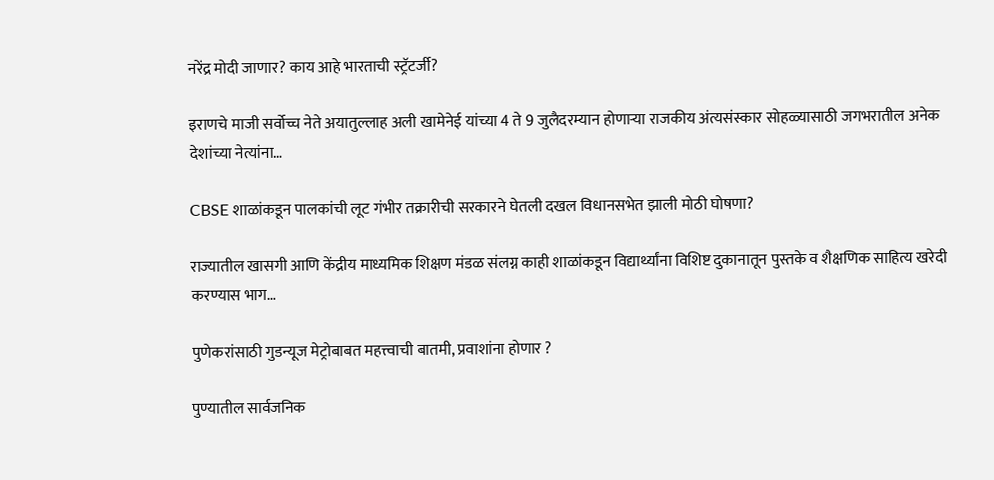नरेंद्र मोदी जाणार? काय आहे भारताची स्ट्रॅटर्जी?

इराणचे माजी सर्वोच्च नेते अयातुल्लाह अली खामेनेई यांच्या 4 ते 9 जुलैदरम्यान होणाऱ्या राजकीय अंत्यसंस्कार सोहळ्यासाठी जगभरातील अनेक देशांच्या नेत्यांना…

CBSE शाळांकडून पालकांची लूट गंभीर तक्रारीची सरकारने घेतली दखल विधानसभेत झाली मोठी घोषणा?

राज्यातील खासगी आणि केंद्रीय माध्यमिक शिक्षण मंडळ संलग्न काही शाळांकडून विद्यार्थ्यांना विशिष्ट दुकानातून पुस्तके व शैक्षणिक साहित्य खरेदी करण्यास भाग…

पुणेकरांसाठी गुडन्यूज मेट्रोबाबत महत्त्वाची बातमी, प्रवाशांना होणार ?

पुण्यातील सार्वजनिक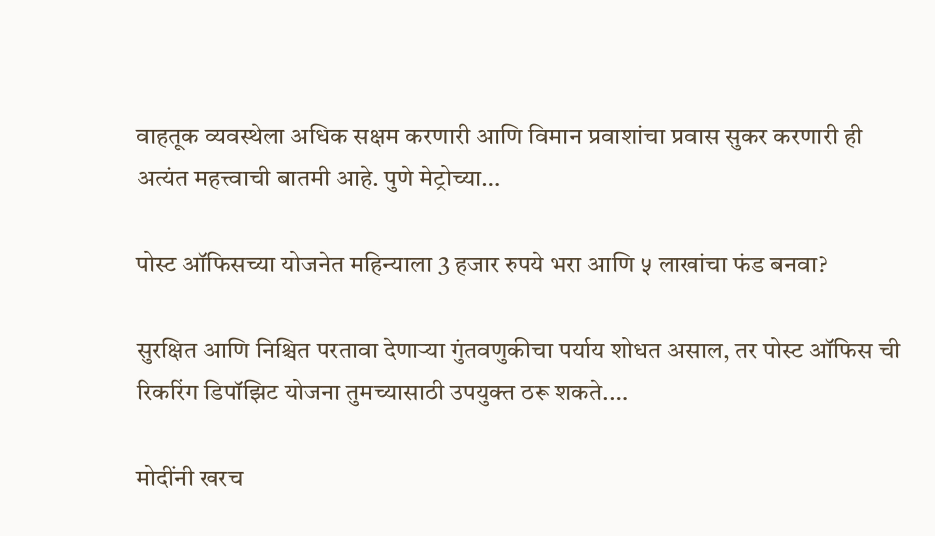वाहतूक व्यवस्थेला अधिक सक्षम करणारी आणि विमान प्रवाशांचा प्रवास सुकर करणारी ही अत्यंत महत्त्वाची बातमी आहे. पुणे मेट्रोच्या…

पोस्ट ऑफिसच्या योजनेत महिन्याला 3 हजार रुपये भरा आणि ५ लाखांचा फंड बनवा?

सुरक्षित आणि निश्चित परतावा देणाऱ्या गुंतवणुकीचा पर्याय शोधत असाल, तर पोस्ट ऑफिस ची रिकरिंग डिपॉझिट योजना तुमच्यासाठी उपयुक्त ठरू शकते.…

मोदींनी खरच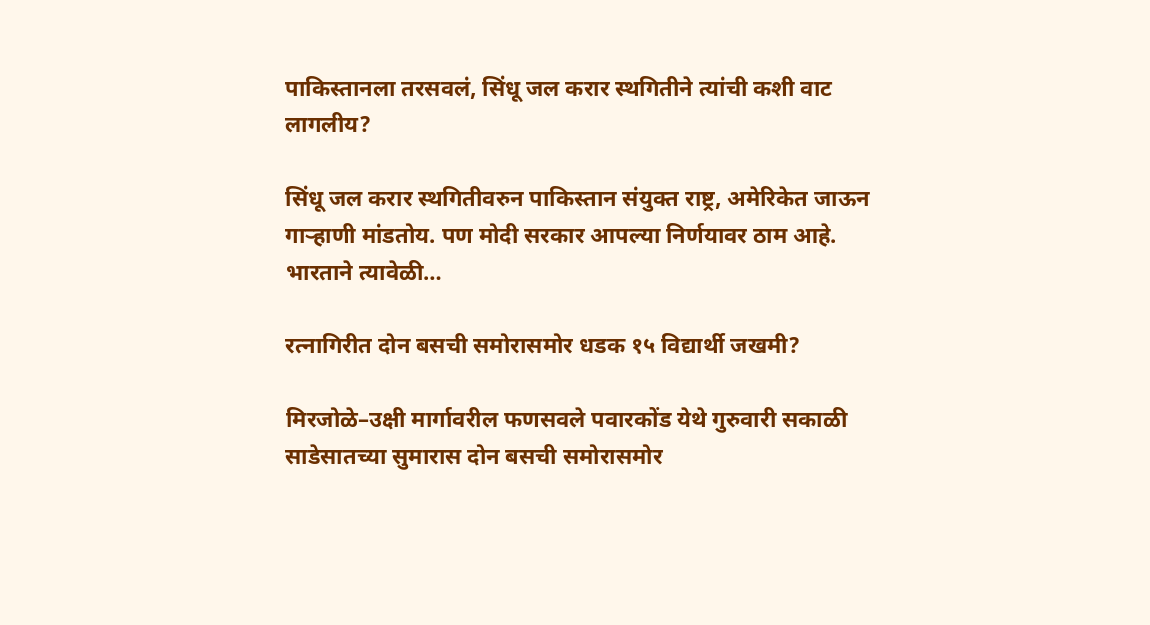पाकिस्तानला तरसवलं, सिंधू जल करार स्थगितीने त्यांची कशी वाट लागलीय?

सिंधू जल करार स्थगितीवरुन पाकिस्तान संयुक्त राष्ट्र, अमेरिकेत जाऊन गाऱ्हाणी मांडतोय. पण मोदी सरकार आपल्या निर्णयावर ठाम आहे. भारताने त्यावेळी…

रत्नागिरीत दोन बसची समोरासमोर धडक १५ विद्यार्थी जखमी?

मिरजोळे–उक्षी मार्गावरील फणसवले पवारकोंड येथे गुरुवारी सकाळी साडेसातच्या सुमारास दोन बसची समोरासमोर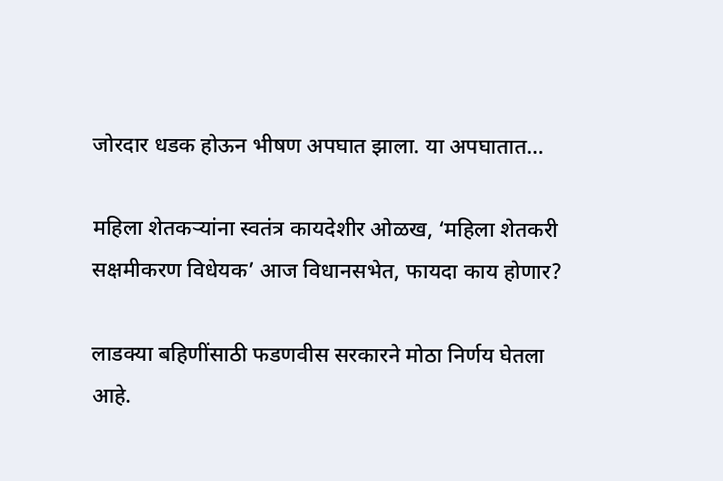जोरदार धडक होऊन भीषण अपघात झाला. या अपघातात…

महिला शेतकऱ्यांना स्वतंत्र कायदेशीर ओळख, ‘महिला शेतकरी सक्षमीकरण विधेयक’ आज विधानसभेत, फायदा काय होणार?

लाडक्या बहि‍णींसाठी फडणवीस सरकारने मोठा निर्णय घेतला आहे.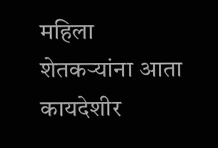महिला शेतकऱ्यांना आता कायदेशीर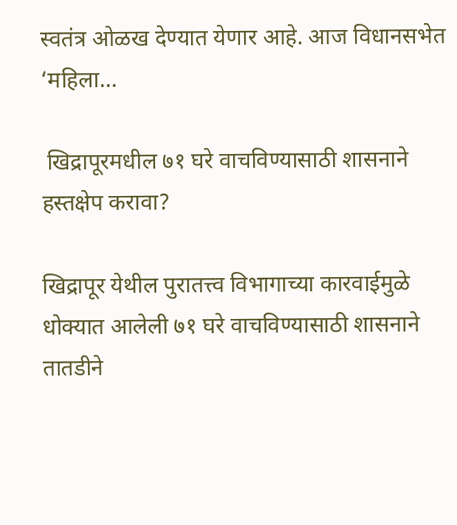स्वतंत्र ओळख देण्यात येणार आहे. आज विधानसभेत ‘महिला…

 खिद्रापूरमधील ७१ घरे वाचविण्यासाठी शासनाने हस्तक्षेप करावा?

खिद्रापूर येथील पुरातत्त्व विभागाच्या कारवाईमुळे धोक्यात आलेली ७१ घरे वाचविण्यासाठी शासनाने तातडीने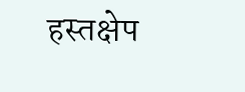हस्तक्षेप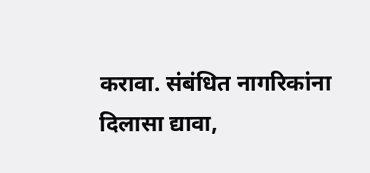करावा. संबंधित नागरिकांना दिलासा द्यावा,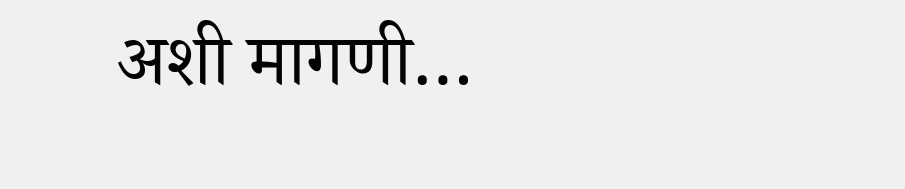अशी मागणी…